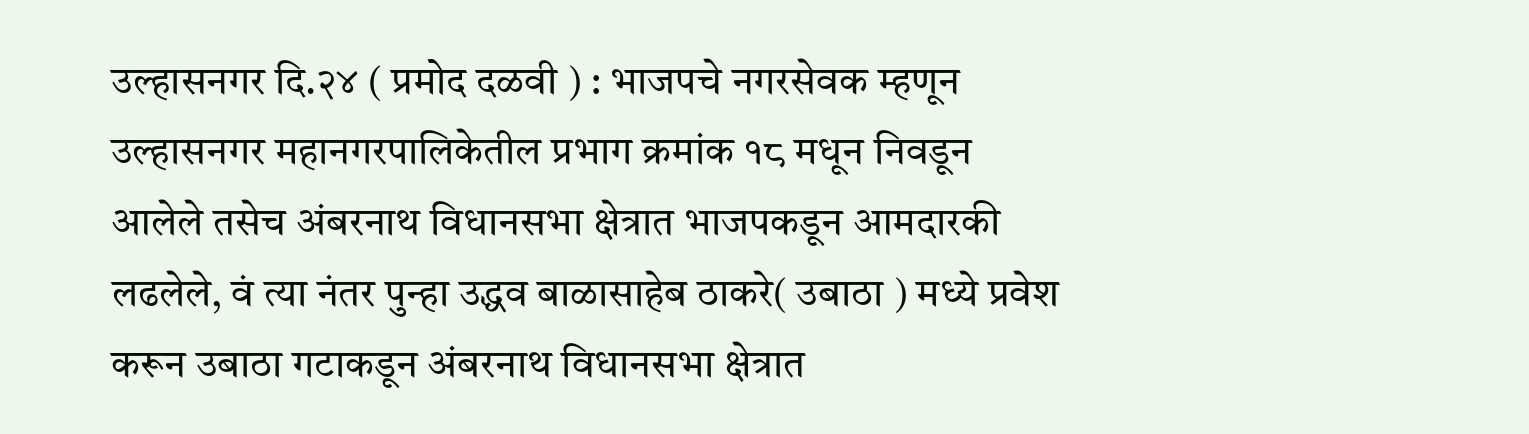उल्हासनगर दि.२४ ( प्रमोद दळवी ) : भाजपचे नगरसेवक म्हणून उल्हासनगर महानगरपालिकेतील प्रभाग क्रमांक १८ मधून निवडून आलेले तसेच अंबरनाथ विधानसभा क्षेत्रात भाजपकडून आमदारकी लढलेले, वं त्या नंतर पुन्हा उद्धव बाळासाहेब ठाकरे( उबाठा ) मध्ये प्रवेश करून उबाठा गटाकडून अंबरनाथ विधानसभा क्षेत्रात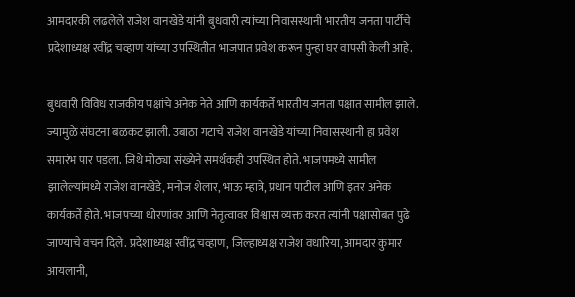आमदारकी लढलेले राजेश वानखेडे यांनी बुधवारी त्यांच्या निवासस्थानी भारतीय जनता पार्टीचे प्रदेशाध्यक्ष रवींद्र चव्हाण यांच्या उपस्थितीत भाजपात प्रवेश करून पुन्हा घर वापसी केली आहे.

बुधवारी विविध राजकीय पक्षांचे अनेक नेते आणि कार्यकर्ते भारतीय जनता पक्षात सामील झाले. ज्यामुळे संघटना बळकट झाली. उबाठा गटाचे राजेश वानखेडे यांच्या निवासस्थानी हा प्रवेश समारंभ पार पडला. जिथे मोठ्या संख्येने समर्थकही उपस्थित होते. भाजपमध्ये सामील झालेल्यांमध्ये राजेश वानखेडे, मनोज शेलार, भाऊ म्हात्रे, प्रधान पाटील आणि इतर अनेक कार्यकर्ते होते. भाजपच्या धोरणांवर आणि नेतृत्वावर विश्वास व्यक्त करत त्यांनी पक्षासोबत पुढे जाण्याचे वचन दिले. प्रदेशाध्यक्ष रवींद्र चव्हाण, जिल्हाध्यक्ष राजेश वधारिया, आमदार कुमार आयलानी,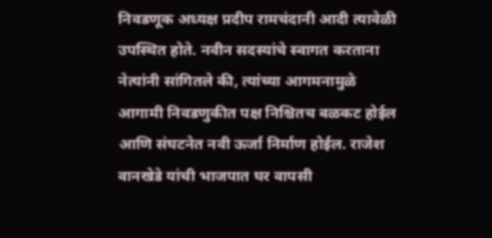निवडणूक अध्यक्ष प्रदीप रामचंदानी आदी त्यावेळी उपस्थित होते. नवीन सदस्यांचे स्वागत करताना नेत्यांनी सांगितले की, त्यांच्या आगमनामुळे आगामी निवडणुकीत पक्ष निश्चितच बळकट होईल आणि संघटनेत नवी ऊर्जा निर्माण होईल. राजेश वानखेडे यांची भाजपात घर वापसी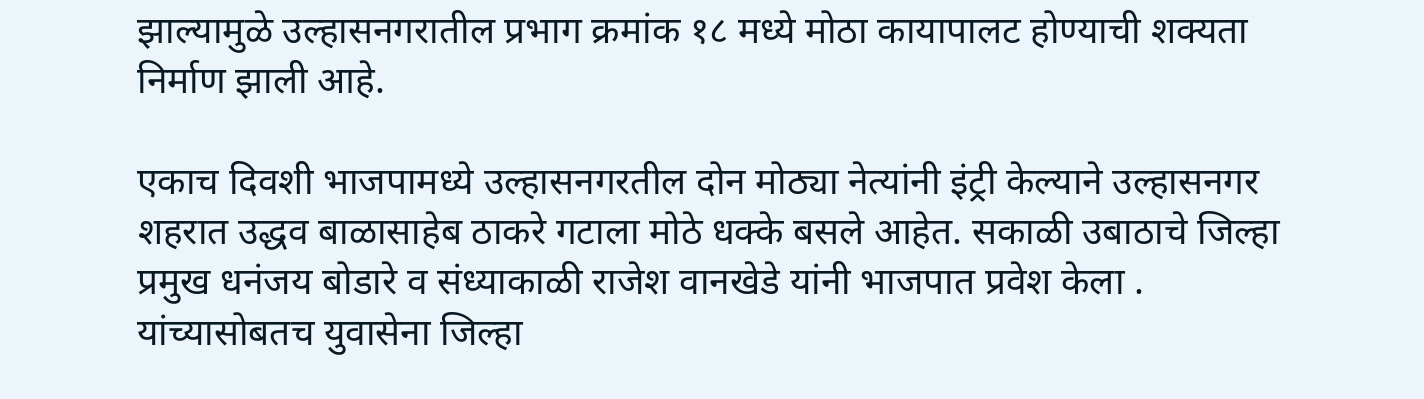झाल्यामुळे उल्हासनगरातील प्रभाग क्रमांक १८ मध्ये मोठा कायापालट होण्याची शक्यता निर्माण झाली आहे.

एकाच दिवशी भाजपामध्ये उल्हासनगरतील दोन मोठ्या नेत्यांनी इंट्री केल्याने उल्हासनगर शहरात उद्धव बाळासाहेब ठाकरे गटाला मोठे धक्के बसले आहेत. सकाळी उबाठाचे जिल्हा प्रमुख धनंजय बोडारे व संध्याकाळी राजेश वानखेडे यांनी भाजपात प्रवेश केला . यांच्यासोबतच युवासेना जिल्हा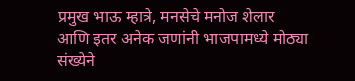प्रमुख भाऊ म्हात्रे, मनसेचे मनोज शेलार आणि इतर अनेक जणांनी भाजपामध्ये मोठ्या संख्येने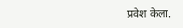प्रवेश केला.